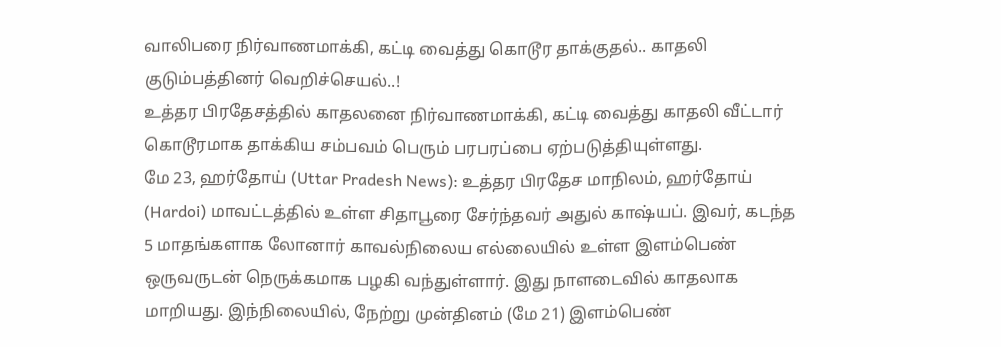வாலிபரை நிர்வாணமாக்கி, கட்டி வைத்து கொடூர தாக்குதல்.. காதலி குடும்பத்தினர் வெறிச்செயல்..!
உத்தர பிரதேசத்தில் காதலனை நிர்வாணமாக்கி, கட்டி வைத்து காதலி வீட்டார் கொடூரமாக தாக்கிய சம்பவம் பெரும் பரபரப்பை ஏற்படுத்தியுள்ளது.
மே 23, ஹர்தோய் (Uttar Pradesh News): உத்தர பிரதேச மாநிலம், ஹர்தோய் (Hardoi) மாவட்டத்தில் உள்ள சிதாபூரை சேர்ந்தவர் அதுல் காஷ்யப். இவர், கடந்த 5 மாதங்களாக லோனார் காவல்நிலைய எல்லையில் உள்ள இளம்பெண் ஒருவருடன் நெருக்கமாக பழகி வந்துள்ளார். இது நாளடைவில் காதலாக மாறியது. இந்நிலையில், நேற்று முன்தினம் (மே 21) இளம்பெண்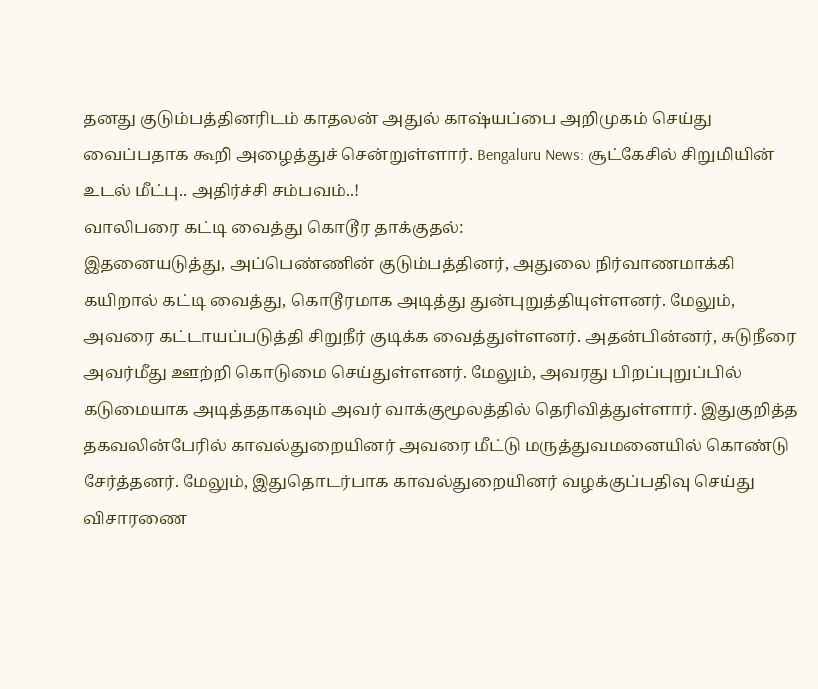தனது குடும்பத்தினரிடம் காதலன் அதுல் காஷ்யப்பை அறிமுகம் செய்து வைப்பதாக கூறி அழைத்துச் சென்றுள்ளார். Bengaluru News: சூட்கேசில் சிறுமியின் உடல் மீட்பு.. அதிர்ச்சி சம்பவம்..!
வாலிபரை கட்டி வைத்து கொடூர தாக்குதல்:
இதனையடுத்து, அப்பெண்ணின் குடும்பத்தினர், அதுலை நிர்வாணமாக்கி கயிறால் கட்டி வைத்து, கொடூரமாக அடித்து துன்புறுத்தியுள்ளனர். மேலும், அவரை கட்டாயப்படுத்தி சிறுநீர் குடிக்க வைத்துள்ளனர். அதன்பின்னர், சுடுநீரை அவர்மீது ஊற்றி கொடுமை செய்துள்ளனர். மேலும், அவரது பிறப்புறுப்பில் கடுமையாக அடித்ததாகவும் அவர் வாக்குமூலத்தில் தெரிவித்துள்ளார். இதுகுறித்த தகவலின்பேரில் காவல்துறையினர் அவரை மீட்டு மருத்துவமனையில் கொண்டு சேர்த்தனர். மேலும், இதுதொடர்பாக காவல்துறையினர் வழக்குப்பதிவு செய்து விசாரணை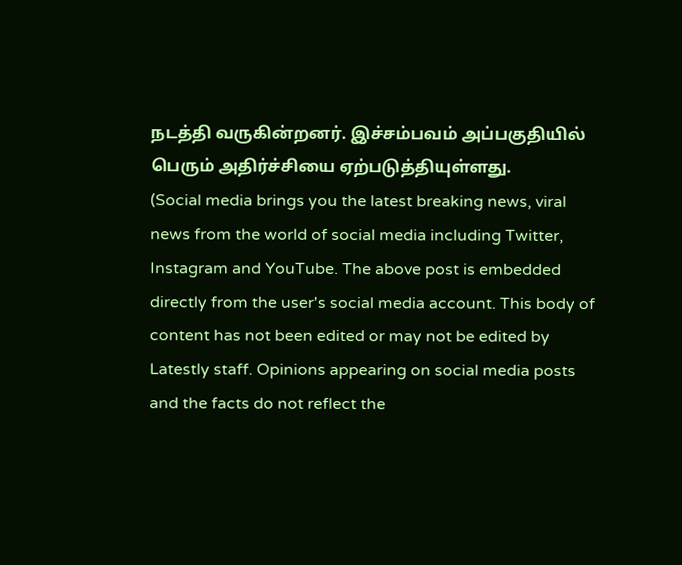நடத்தி வருகின்றனர். இச்சம்பவம் அப்பகுதியில் பெரும் அதிர்ச்சியை ஏற்படுத்தியுள்ளது.
(Social media brings you the latest breaking news, viral news from the world of social media including Twitter, Instagram and YouTube. The above post is embedded directly from the user's social media account. This body of content has not been edited or may not be edited by Latestly staff. Opinions appearing on social media posts and the facts do not reflect the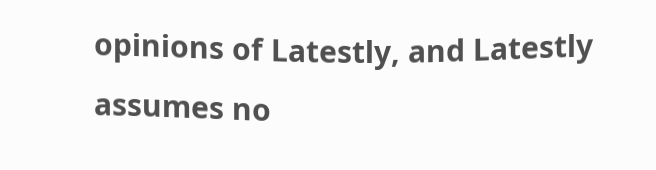opinions of Latestly, and Latestly assumes no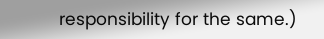responsibility for the same.)